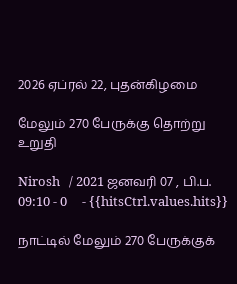2026 ஏப்ரல் 22, புதன்கிழமை

மேலும் 270 பேருக்கு தொற்று உறுதி

Nirosh   / 2021 ஜனவரி 07 , பி.ப. 09:10 - 0     - {{hitsCtrl.values.hits}}

நாட்டில் மேலும் 270 பேருக்குக்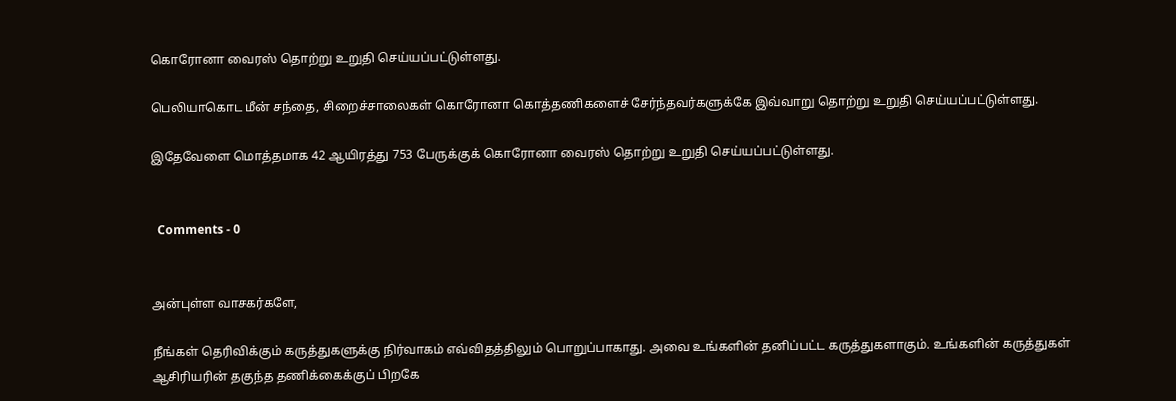கொரோனா வைரஸ் தொற்று உறுதி செய்யப்பட்டுள்ளது.

பெலியாகொட மீன் சந்தை, சிறைச்சாலைகள் கொரோனா கொத்தணிகளைச் சேர்ந்தவர்களுக்கே இவ்வாறு தொற்று உறுதி செய்யப்பட்டுள்ளது.

இதேவேளை மொத்தமாக 42 ஆயிரத்து 753 பேருக்குக் கொரோனா வைரஸ் தொற்று உறுதி செய்யப்பட்டுள்ளது.


  Comments - 0


அன்புள்ள வாசகர்களே,

நீங்கள் தெரிவிக்கும் கருத்துகளுக்கு நிர்வாகம் எவ்விதத்திலும் பொறுப்பாகாது. அவை உங்களின் தனிப்பட்ட கருத்துகளாகும். உங்களின் கருத்துகள் ஆசிரியரின் தகுந்த தணிக்கைக்குப் பிறகே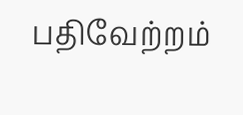பதிவேற்றம்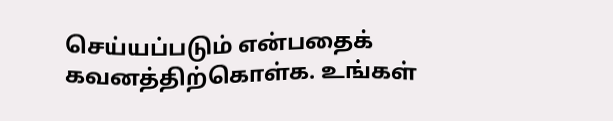செய்யப்படும் என்பதைக் கவனத்திற்கொள்க. உங்கள்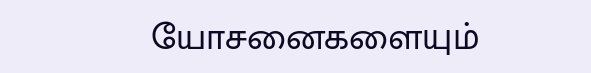யோசனைகளையும்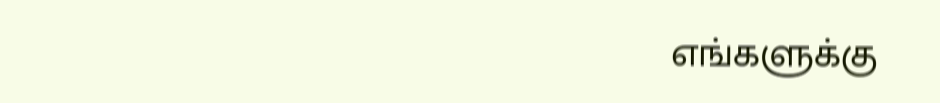எங்களுக்கு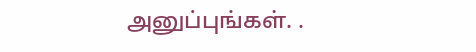அனுப்புங்கள். .